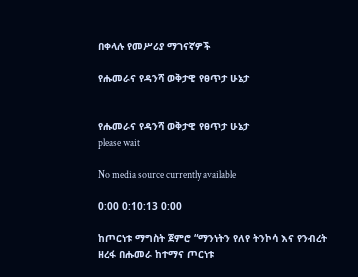በቀላሉ የመሥሪያ ማገናኛዎች

የሑመራና የዳንሻ ወቅታዊ የፀጥታ ሁኔታ


የሑመራና የዳንሻ ወቅታዊ የፀጥታ ሁኔታ
please wait

No media source currently available

0:00 0:10:13 0:00

ከጦርነቱ ማግስት ጀምሮ “ማንነትን የለየ ትንኮሳ እና የንብረት ዘረፋ በሑመራ ከተማና ጦርነቱ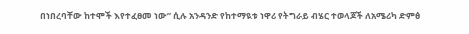በነበረባቸው ከተሞች እየተፈፀመ ነው” ሲሉ አንዳንድ የከተማዪቱ ነዋሪ የትግራይ ብሄር ተወላጆች ለአሜሪካ ድምፅ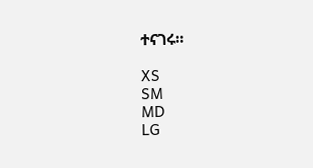ተናገሩ።

XS
SM
MD
LG